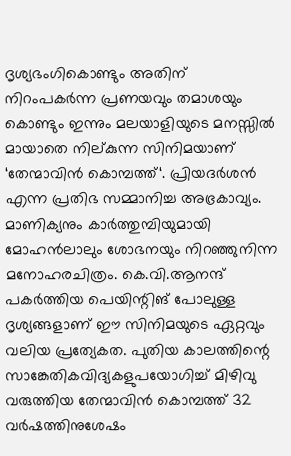ദൃശ്യഭംഗികൊണ്ടും അതിന് നിറംപകർന്ന പ്രണയവും തമാശയും കൊണ്ടും ഇന്നും മലയാളിയുടെ മനസ്സിൽ മായാതെ നില്കുന്ന സിനിമയാണ് ‘തേന്മാവിൻ കൊമ്പത്ത്‘. പ്രിയദർശൻ എന്ന പ്രതിഭ സമ്മാനിച്ച അഭ്രകാവ്യം. മാണിക്യനും കാർത്തുമ്പിയുമായി മോഹൻലാലും ശോഭനയും നിറഞ്ഞുനിന്ന മനോഹരചിത്രം. കെ.വി.ആനന്ദ് പകർത്തിയ പെയിന്റിങ് പോലുള്ള ദൃശ്യങ്ങളാണ് ഈ സിനിമയുടെ ഏറ്റവും വലിയ പ്രത്യേകത. പുതിയ കാലത്തിന്റെ സാങ്കേതികവിദ്യകളുപയോഗിച്ച് മിഴിവു വരുത്തിയ തേന്മാവിൻ കൊമ്പത്ത് 32 വർഷത്തിനുശേഷം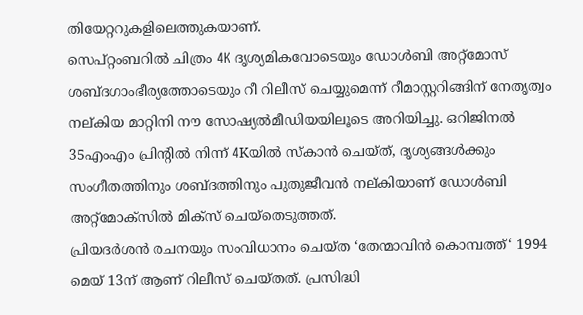തിയേറ്ററുകളിലെത്തുകയാണ്.
സെപ്റ്റംബറിൽ ചിത്രം 4K ദൃശ്യമികവോടെയും ഡോൾബി അറ്റ്മോസ് ശബ്ദഗാംഭീര്യത്തോടെയും റീ റിലീസ് ചെയ്യുമെന്ന് റീമാസ്റ്ററിങ്ങിന് നേതൃത്വം നല്കിയ മാറ്റിനി നൗ സോഷ്യൽമീഡിയയിലൂടെ അറിയിച്ചു. ഒറിജിനൽ 35എംഎം പ്രിന്റിൽ നിന്ന് 4Kയിൽ സ്കാൻ ചെയ്ത്, ദൃശ്യങ്ങൾക്കും സംഗീതത്തിനും ശബ്ദത്തിനും പുതുജീവൻ നല്കിയാണ് ഡോൾബി അറ്റ്മോക്സിൽ മിക്സ് ചെയ്തെടുത്തത്.
പ്രിയദർശൻ രചനയും സംവിധാനം ചെയ്ത ‘തേന്മാവിൻ കൊമ്പത്ത്‘ 1994 മെയ് 13ന് ആണ് റിലീസ് ചെയ്തത്. പ്രസിദ്ധി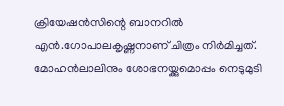ക്രിയേഷൻസിന്റെ ബാനറിൽ എൻ.ഗോപാലകൃഷ്ണനാണ് ചിത്രം നിർമിച്ചത്. മോഹൻലാലിനും ശോഭനയ്ക്കുമൊപ്പം നെടുമുടി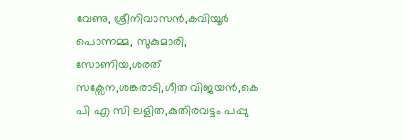വേണു, ശ്രീനിവാസൻ,കവിയൂർ പൊന്നമ്മ, സുകുമാരി, സോണിയ,ശരത് സക്സേന,ശങ്കരാടി,ഗീത വിജയൻ,കെ പി എ സി ലളിത,കുതിരവട്ടം പപ്പു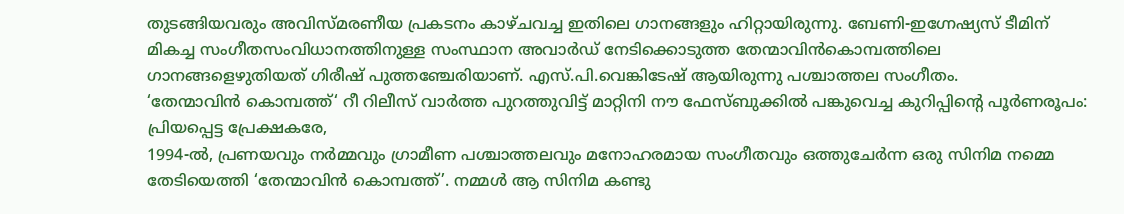തുടങ്ങിയവരും അവിസ്മരണീയ പ്രകടനം കാഴ്ചവച്ച ഇതിലെ ഗാനങ്ങളും ഹിറ്റായിരുന്നു. ബേണി-ഇഗ്നേഷ്യസ് ടീമിന് മികച്ച സംഗീതസംവിധാനത്തിനുള്ള സംസ്ഥാന അവാർഡ് നേടിക്കൊടുത്ത തേന്മാവിൻകൊമ്പത്തിലെ ഗാനങ്ങളെഴുതിയത് ഗിരീഷ് പുത്തഞ്ചേരിയാണ്. എസ്.പി.വെങ്കിടേഷ് ആയിരുന്നു പശ്ചാത്തല സംഗീതം.
‘തേന്മാവിൻ കൊമ്പത്ത്‘ റീ റിലീസ് വാർത്ത പുറത്തുവിട്ട് മാറ്റിനി നൗ ഫേസ്ബുക്കിൽ പങ്കുവെച്ച കുറിപ്പിന്റെ പൂർണരൂപം:
പ്രിയപ്പെട്ട പ്രേക്ഷകരേ,
1994-ൽ, പ്രണയവും നർമ്മവും ഗ്രാമീണ പശ്ചാത്തലവും മനോഹരമായ സംഗീതവും ഒത്തുചേർന്ന ഒരു സിനിമ നമ്മെ തേടിയെത്തി ‘തേന്മാവിൻ കൊമ്പത്ത്’. നമ്മൾ ആ സിനിമ കണ്ടു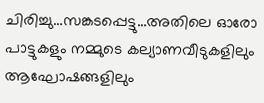ചിരിച്ചു…സങ്കടപ്പെട്ടു…അതിലെ ഓരോ പാട്ടുകളും നമ്മുടെ കല്യാണവീടുകളിലും ആഘോഷങ്ങളിലും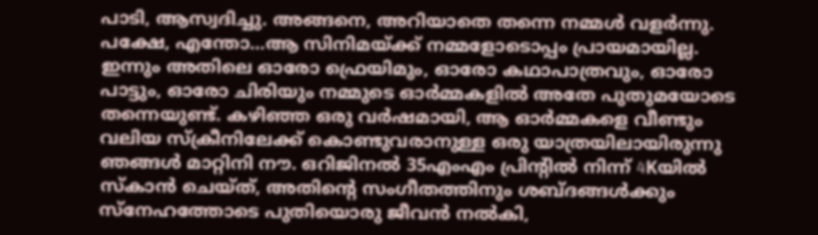പാടി, ആസ്വദിച്ചു. അങ്ങനെ, അറിയാതെ തന്നെ നമ്മൾ വളർന്നു. പക്ഷേ, എന്തോ…ആ സിനിമയ്ക്ക് നമ്മളോടൊപ്പം പ്രായമായില്ല.
ഇന്നും അതിലെ ഓരോ ഫ്രെയിമും, ഓരോ കഥാപാത്രവും, ഓരോ പാട്ടും, ഓരോ ചിരിയും നമ്മുടെ ഓർമ്മകളിൽ അതേ പുതുമയോടെ തന്നെയുണ്ട്. കഴിഞ്ഞ ഒരു വർഷമായി, ആ ഓർമ്മകളെ വീണ്ടും വലിയ സ്ക്രീനിലേക്ക് കൊണ്ടുവരാനുള്ള ഒരു യാത്രയിലായിരുന്നു ഞങ്ങൾ മാറ്റിനി നൗ. ഒറിജിനൽ 35എംഎം പ്രിന്റിൽ നിന്ന് 4Kയിൽ സ്കാൻ ചെയ്ത്, അതിന്റെ സംഗീതത്തിനും ശബ്ദങ്ങൾക്കും സ്നേഹത്തോടെ പുതിയൊരു ജീവൻ നൽകി,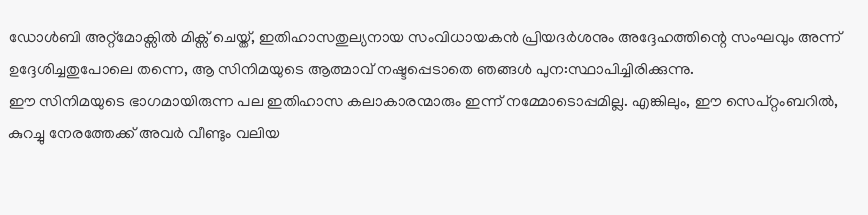ഡോൾബി അറ്റ്മോക്സിൽ മിക്സ് ചെയ്ത്, ഇതിഹാസതുല്യനായ സംവിധായകൻ പ്രിയദർശനും അദ്ദേഹത്തിന്റെ സംഘവും അന്ന് ഉദ്ദേശിച്ചതുപോലെ തന്നെ, ആ സിനിമയുടെ ആത്മാവ് നഷ്ടപ്പെടാതെ ഞങ്ങൾ പുന:സ്ഥാപിച്ചിരിക്കുന്നു.
ഈ സിനിമയുടെ ഭാഗമായിരുന്ന പല ഇതിഹാസ കലാകാരന്മാരും ഇന്ന് നമ്മോടൊപ്പമില്ല. എങ്കിലും, ഈ സെപ്റ്റംബറിൽ, കുറച്ചു നേരത്തേക്ക് അവർ വീണ്ടും വലിയ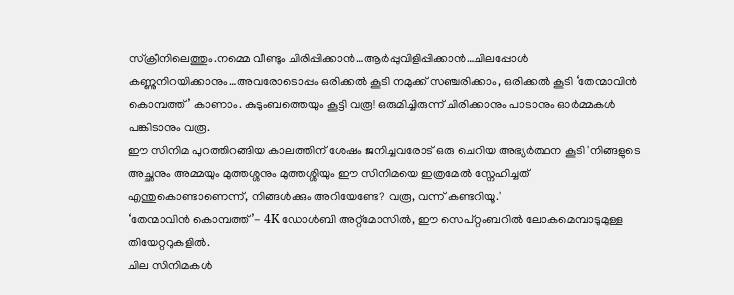സ്ക്രീനിലെത്തും.നമ്മെ വീണ്ടും ചിരിപ്പിക്കാൻ…ആർപ്പുവിളിപ്പിക്കാൻ…ചിലപ്പോൾ കണ്ണുനിറയിക്കാനും…അവരോടൊപ്പം ഒരിക്കൽ കൂടി നമുക്ക് സഞ്ചരിക്കാം, ഒരിക്കൽ കൂടി ‘തേന്മാവിൻ കൊമ്പത്ത്’ കാണാം. കുടുംബത്തെയും കൂട്ടി വരൂ! ഒരുമിച്ചിരുന്ന് ചിരിക്കാനും പാടാനും ഓർമ്മകൾ പങ്കിടാനും വരൂ.
ഈ സിനിമ പുറത്തിറങ്ങിയ കാലത്തിന് ശേഷം ജനിച്ചവരോട് ഒരു ചെറിയ അഭ്യർത്ഥന കൂടി 'നിങ്ങളുടെ അച്ഛനും അമ്മയും മുത്തശ്ശനും മുത്തശ്ശിയും ഈ സിനിമയെ ഇത്രമേൽ സ്നേഹിച്ചത് എന്തുകൊണ്ടാണെന്ന്, നിങ്ങൾക്കും അറിയേണ്ടേ? വരൂ, വന്ന് കണ്ടറിയൂ.'
‘തേന്മാവിൻ കൊമ്പത്ത്’- 4K ഡോൾബി അറ്റ്മോസിൽ, ഈ സെപ്റ്റംബറിൽ ലോകമെമ്പാടുമുള്ള തിയേറ്ററുകളിൽ.
ചില സിനിമകൾ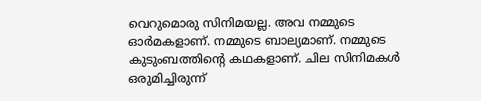വെറുമൊരു സിനിമയല്ല. അവ നമ്മുടെ ഓർമകളാണ്. നമ്മുടെ ബാല്യമാണ്. നമ്മുടെ കുടുംബത്തിന്റെ കഥകളാണ്. ചില സിനിമകൾ ഒരുമിച്ചിരുന്ന്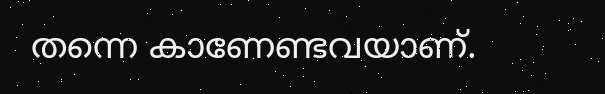തന്നെ കാണേണ്ടവയാണ്.